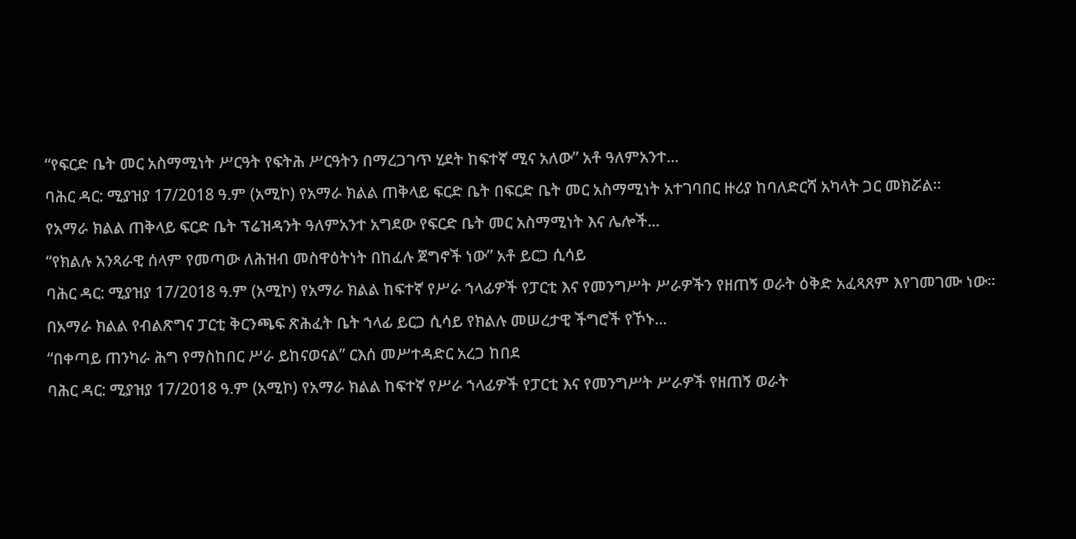“የፍርድ ቤት መር አስማሚነት ሥርዓት የፍትሕ ሥርዓትን በማረጋገጥ ሂደት ከፍተኛ ሚና አለው” አቶ ዓለምአንተ...
ባሕር ዳር: ሚያዝያ 17/2018 ዓ.ም (አሚኮ) የአማራ ክልል ጠቅላይ ፍርድ ቤት በፍርድ ቤት መር አስማሚነት አተገባበር ዙሪያ ከባለድርሻ አካላት ጋር መክሯል።
የአማራ ክልል ጠቅላይ ፍርድ ቤት ፕሬዝዳንት ዓለምአንተ አግደው የፍርድ ቤት መር አስማሚነት እና ሌሎች...
“የክልሉ አንጻራዊ ሰላም የመጣው ለሕዝብ መስዋዕትነት በከፈሉ ጀግኖች ነው” አቶ ይርጋ ሲሳይ
ባሕር ዳር: ሚያዝያ 17/2018 ዓ.ም (አሚኮ) የአማራ ክልል ከፍተኛ የሥራ ኀላፊዎች የፓርቲ እና የመንግሥት ሥራዎችን የዘጠኝ ወራት ዕቅድ አፈጻጸም እየገመገሙ ነው።
በአማራ ክልል የብልጽግና ፓርቲ ቅርንጫፍ ጽሕፈት ቤት ኀላፊ ይርጋ ሲሳይ የክልሉ መሠረታዊ ችግሮች የኾኑ...
“በቀጣይ ጠንካራ ሕግ የማስከበር ሥራ ይከናወናል” ርእሰ መሥተዳድር አረጋ ከበደ
ባሕር ዳር: ሚያዝያ 17/2018 ዓ.ም (አሚኮ) የአማራ ክልል ከፍተኛ የሥራ ኀላፊዎች የፓርቲ እና የመንግሥት ሥራዎች የዘጠኝ ወራት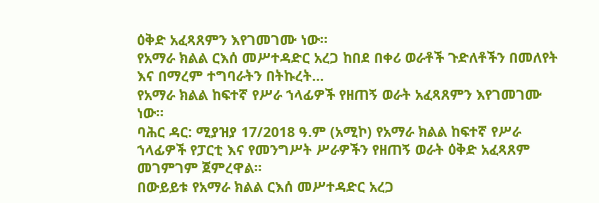ዕቅድ አፈጻጸምን እየገመገሙ ነው።
የአማራ ክልል ርእሰ መሥተዳድር አረጋ ከበደ በቀሪ ወራቶች ጉድለቶችን በመለየት እና በማረም ተግባራትን በትኩረት...
የአማራ ክልል ከፍተኛ የሥራ ኀላፊዎች የዘጠኝ ወራት አፈጻጸምን እየገመገሙ ነው።
ባሕር ዳር: ሚያዝያ 17/2018 ዓ.ም (አሚኮ) የአማራ ክልል ከፍተኛ የሥራ ኀላፊዎች የፓርቲ እና የመንግሥት ሥራዎችን የዘጠኝ ወራት ዕቅድ አፈጻጸም መገምገም ጀምረዋል።
በውይይቱ የአማራ ክልል ርእሰ መሥተዳድር አረጋ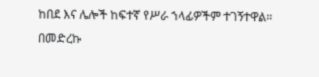ከበደ እና ሌሎች ከፍተኛ የሥራ ኀላፊዎችም ተገኝተዋል።
በመድረኩ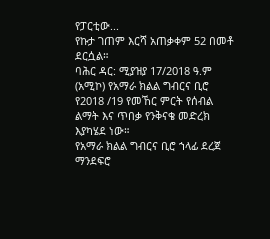የፓርቲው...
የኩታ ገጠም እርሻ አጠቃቀም 52 በመቶ ደርሷል።
ባሕር ዳር: ሚያዝያ 17/2018 ዓ.ም (አሚኮ) የአማራ ክልል ግብርና ቢሮ የ2018 /19 የመኸር ምርት የሰብል ልማት እና ጥበቃ የንቅናቄ መድረክ እያካሄደ ነው።
የአማራ ክልል ግብርና ቢሮ ኀላፊ ደረጀ ማንደፍሮ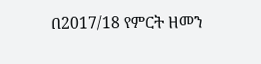በ2017/18 የምርት ዘመን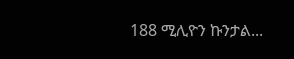188 ሚሊዮን ኩንታል...